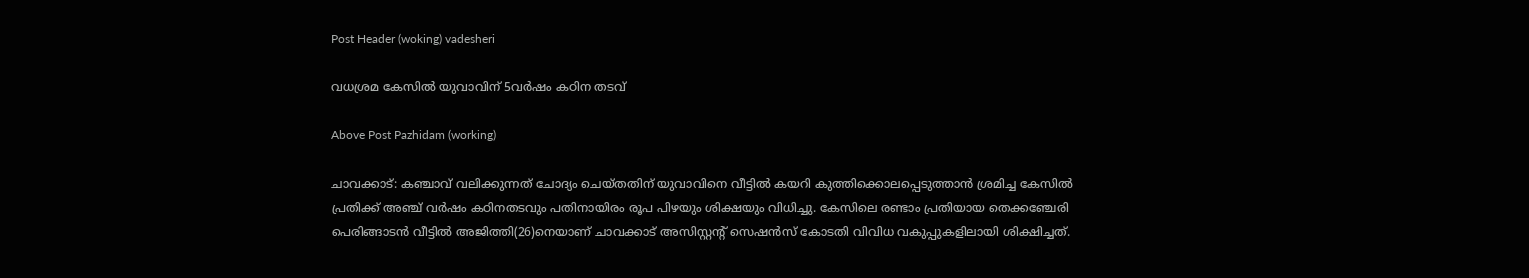Post Header (woking) vadesheri

വധശ്രമ കേസിൽ യുവാവിന് 5വർഷം കഠിന തടവ്

Above Post Pazhidam (working)

ചാവക്കാട്: കഞ്ചാവ് വലിക്കുന്നത് ചോദ്യം ചെയ്തതിന് യുവാവിനെ വീട്ടില്‍ കയറി കുത്തിക്കൊലപ്പെടുത്താന്‍ ശ്രമിച്ച കേസില്‍ പ്രതിക്ക് അഞ്ച് വര്‍ഷം കഠിനതടവും പതിനായിരം രൂപ പിഴയും ശിക്ഷയും വിധിച്ചു. കേസിലെ രണ്ടാം പ്രതിയായ തെക്കഞ്ചേരി പെരിങ്ങാടന്‍ വീട്ടില്‍ അജിത്തി(26)നെയാണ് ചാവക്കാട് അസിസ്റ്റന്റ് സെഷന്‍സ് കോടതി വിവിധ വകുപ്പുകളിലായി ശിക്ഷിച്ചത്.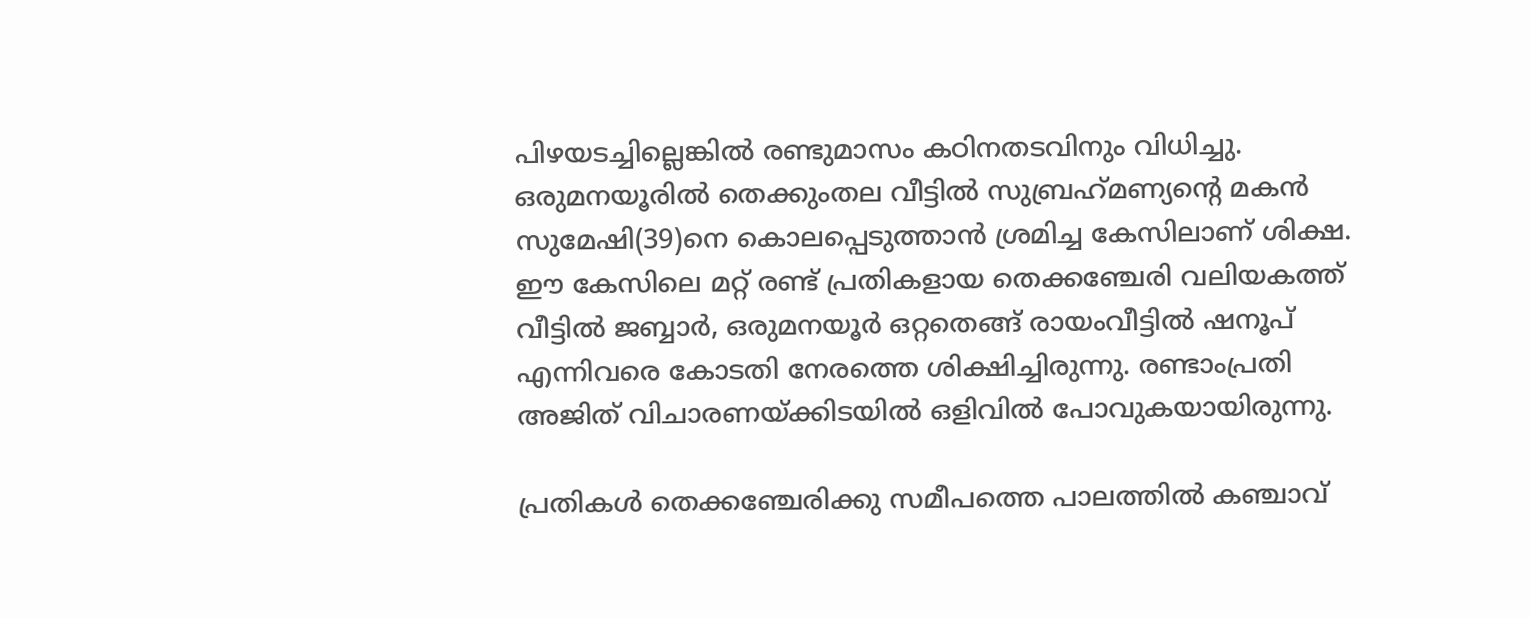പിഴയടച്ചില്ലെങ്കില്‍ രണ്ടുമാസം കഠിനതടവിനും വിധിച്ചു. ഒരുമനയൂരില്‍ തെക്കുംതല വീട്ടില്‍ സുബ്രഹ്‌മണ്യന്റെ മകന്‍ സുമേഷി(39)നെ കൊലപ്പെടുത്താന്‍ ശ്രമിച്ച കേസിലാണ് ശിക്ഷ. ഈ കേസിലെ മറ്റ് രണ്ട് പ്രതികളായ തെക്കഞ്ചേരി വലിയകത്ത് വീട്ടില്‍ ജബ്ബാര്‍, ഒരുമനയൂര്‍ ഒറ്റതെങ്ങ് രായംവീട്ടില്‍ ഷനൂപ് എന്നിവരെ കോടതി നേരത്തെ ശിക്ഷിച്ചിരുന്നു. രണ്ടാംപ്രതി അജിത് വിചാരണയ്ക്കിടയില്‍ ഒളിവില്‍ പോവുകയായിരുന്നു.

പ്രതികള്‍ തെക്കഞ്ചേരിക്കു സമീപത്തെ പാലത്തില്‍ കഞ്ചാവ്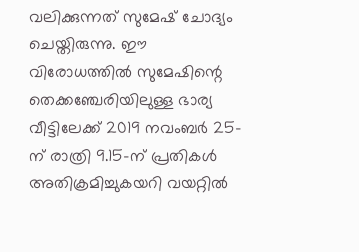വലിക്കുന്നത് സുമേഷ് ചോദ്യം ചെയ്തിരുന്നു. ഈ വിരോധത്തില്‍ സുമേഷിന്റെ തെക്കഞ്ചേരിയിലുള്ള ഭാര്യ വീട്ടിലേക്ക് 2019 നവംബര്‍ 25-ന് രാത്രി 9.15-ന് പ്രതികള്‍ അതിക്രമിച്ചുകയറി വയറ്റില്‍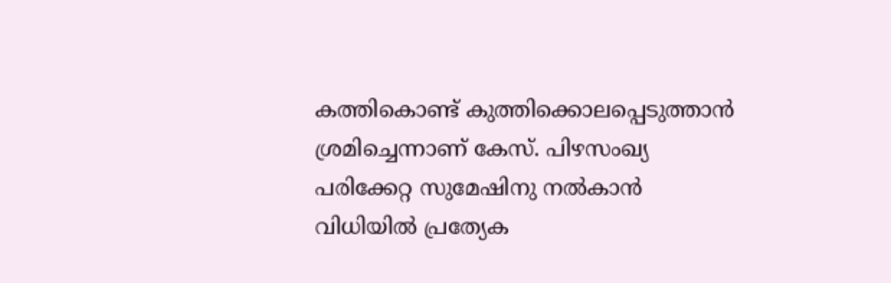കത്തികൊണ്ട് കുത്തിക്കൊലപ്പെടുത്താന്‍ ശ്രമിച്ചെന്നാണ് കേസ്. പിഴസംഖ്യ പരിക്കേറ്റ സുമേഷിനു നല്‍കാന്‍ വിധിയില്‍ പ്രത്യേക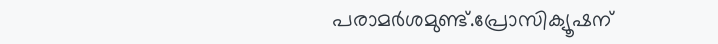പരാമര്‍ശമുണ്ട്.പ്രോസിക്യൂഷന്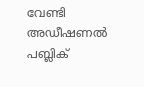വേണ്ടി അഡീഷണല്‍ പബ്ലിക്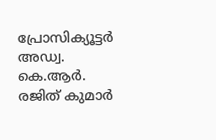പ്രോസിക്യൂട്ടര്‍ അഡ്വ. കെ.ആര്‍. രജിത് കുമാര്‍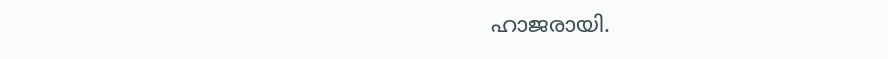ഹാജരായി.